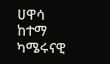ሀዋሳ ከተማ ካሜሩናዊ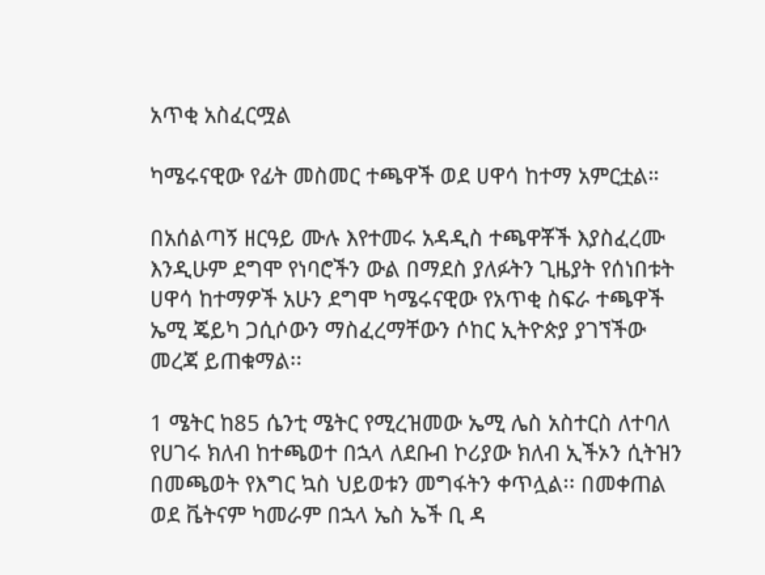አጥቂ አስፈርሟል

ካሜሩናዊው የፊት መስመር ተጫዋች ወደ ሀዋሳ ከተማ አምርቷል።

በአሰልጣኝ ዘርዓይ ሙሉ እየተመሩ አዳዲስ ተጫዋቾች እያስፈረሙ እንዲሁም ደግሞ የነባሮችን ውል በማደስ ያለፉትን ጊዜያት የሰነበቱት ሀዋሳ ከተማዎች አሁን ደግሞ ካሜሩናዊው የአጥቂ ስፍራ ተጫዋች ኤሚ ጄይካ ጋሲሶውን ማስፈረማቸውን ሶከር ኢትዮጵያ ያገኘችው መረጃ ይጠቁማል፡፡

1 ሜትር ከ85 ሴንቲ ሜትር የሚረዝመው ኤሚ ሌስ አስተርስ ለተባለ የሀገሩ ክለብ ከተጫወተ በኋላ ለደቡብ ኮሪያው ክለብ ኢችኦን ሲትዝን በመጫወት የእግር ኳስ ህይወቱን መግፋትን ቀጥሏል፡፡ በመቀጠል ወደ ቬትናም ካመራም በኋላ ኤስ ኤች ቢ ዳ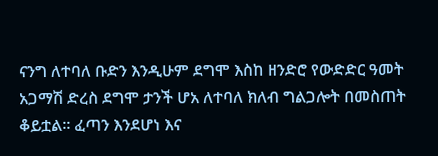ናንግ ለተባለ ቡድን እንዲሁም ደግሞ እስከ ዘንድሮ የውድድር ዓመት አጋማሽ ድረስ ደግሞ ታንች ሆአ ለተባለ ክለብ ግልጋሎት በመስጠት ቆይቷል፡፡ ፈጣን እንደሆነ እና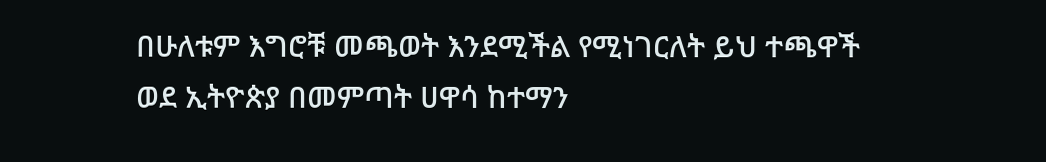በሁለቱም እግሮቹ መጫወት እንደሚችል የሚነገርለት ይህ ተጫዋች ወደ ኢትዮጵያ በመምጣት ሀዋሳ ከተማን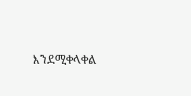እንደሚቀላቀል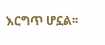እርግጥ ሆኗል፡፡